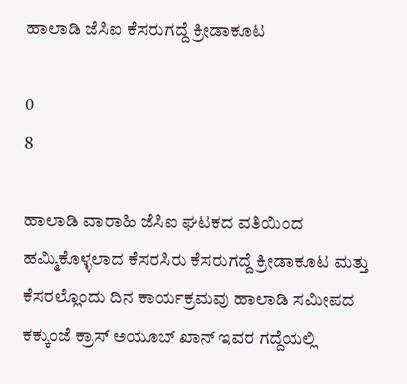ಹಾಲಾಡಿ ಜೆಸಿಐ ಕೆಸರುಗದ್ದೆ ಕ್ರೀಡಾಕೂಟ

0
8

ಹಾಲಾಡಿ ವಾರಾಹಿ ಜೆಸಿಐ ಘಟಕದ ವತಿಯಿಂದ ಹಮ್ಮಿಕೊಳ್ಳಲಾದ ಕೆಸರಸಿರು ಕೆಸರುಗದ್ದೆ ಕ್ರೀಡಾಕೂಟ ಮತ್ತು ಕೆಸರಲ್ಲೊಂದು ದಿನ ಕಾರ್ಯಕ್ರಮವು ಹಾಲಾಡಿ ಸಮೀಪದ ಕಕ್ಕುಂಜೆ ಕ್ರಾಸ್ ಅಯೂಬ್ ಖಾನ್ ಇವರ ಗದ್ದೆಯಲ್ಲಿ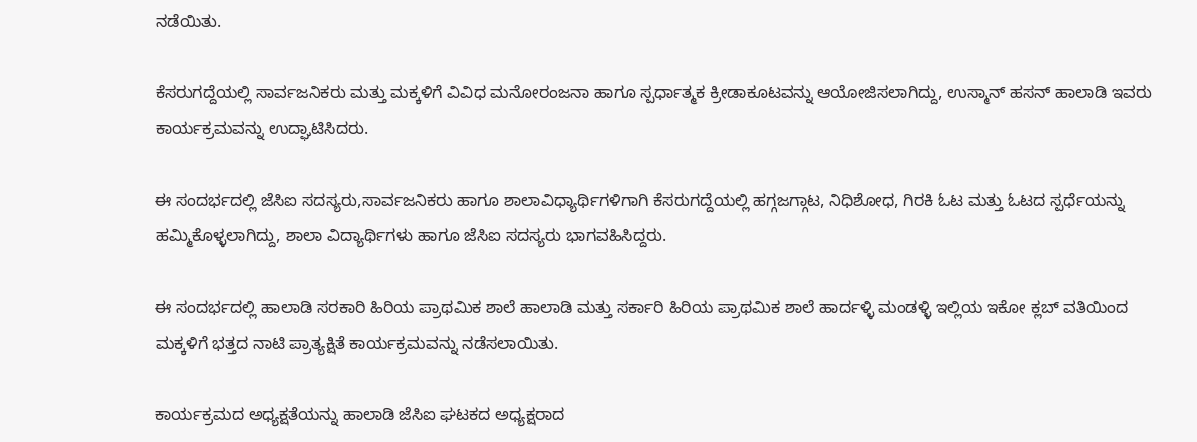ನಡೆಯಿತು.

ಕೆಸರುಗದ್ದೆಯಲ್ಲಿ ಸಾರ್ವಜನಿಕರು ಮತ್ತು ಮಕ್ಕಳಿಗೆ ವಿವಿಧ ಮನೋರಂಜನಾ ಹಾಗೂ ಸ್ಪರ್ಧಾತ್ಮಕ ಕ್ರೀಡಾಕೂಟವನ್ನು ಆಯೋಜಿಸಲಾಗಿದ್ದು, ಉಸ್ಮಾನ್ ಹಸನ್ ಹಾಲಾಡಿ ಇವರು ಕಾರ್ಯಕ್ರಮವನ್ನು ಉದ್ಘಾಟಿಸಿದರು.

ಈ ಸಂದರ್ಭದಲ್ಲಿ ಜೆಸಿಐ ಸದಸ್ಯರು,ಸಾರ್ವಜನಿಕರು ಹಾಗೂ ಶಾಲಾವಿಧ್ಯಾರ್ಥಿಗಳಿಗಾಗಿ ಕೆಸರುಗದ್ದೆಯಲ್ಲಿ ಹಗ್ಗಜಗ್ಗಾಟ, ನಿಧಿಶೋಧ, ಗಿರಕಿ ಓಟ ಮತ್ತು ಓಟದ ಸ್ಪರ್ಧೆಯನ್ನು ಹಮ್ಮಿಕೊಳ್ಳಲಾಗಿದ್ದು, ಶಾಲಾ ವಿದ್ಯಾರ್ಥಿಗಳು ಹಾಗೂ ಜೆಸಿಐ ಸದಸ್ಯರು ಭಾಗವಹಿಸಿದ್ದರು.

ಈ ಸಂದರ್ಭದಲ್ಲಿ ಹಾಲಾಡಿ ಸರಕಾರಿ ಹಿರಿಯ ಪ್ರಾಥಮಿಕ ಶಾಲೆ ಹಾಲಾಡಿ ಮತ್ತು ಸರ್ಕಾರಿ ಹಿರಿಯ ಪ್ರಾಥಮಿಕ ಶಾಲೆ ಹಾರ್ದಳ್ಳಿ ಮಂಡಳ್ಳಿ ಇಲ್ಲಿಯ ಇಕೋ ಕ್ಲಬ್ ವತಿಯಿಂದ ಮಕ್ಕಳಿಗೆ ಭತ್ತದ ನಾಟಿ ಪ್ರಾತ್ಯಕ್ಷಿತೆ ಕಾರ್ಯಕ್ರಮವನ್ನು ನಡೆಸಲಾಯಿತು.

ಕಾರ್ಯಕ್ರಮದ ಅಧ್ಯಕ್ಷತೆಯನ್ನು ಹಾಲಾಡಿ ಜೆಸಿಐ ಘಟಕದ ಅಧ್ಯಕ್ಷರಾದ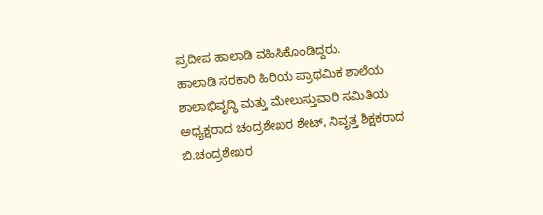ಪ್ರದೀಪ ಹಾಲಾಡಿ ವಹಿಸಿಕೊಂಡಿದ್ದರು.
ಹಾಲಾಡಿ ಸರಕಾರಿ ಹಿರಿಯ ಪ್ರಾಥಮಿಕ ಶಾಲೆಯ ಶಾಲಾಭಿವೃದ್ಧಿ ಮತ್ತು ಮೇಲುಸ್ತುವಾರಿ ಸಮಿತಿಯ ಅಧ್ಯಕ್ಷರಾದ ಚಂದ್ರಶೇಖರ ಶೇಟ್, ನಿವೃತ್ತ ಶಿಕ್ಷಕರಾದ ಬಿ.ಚಂದ್ರಶೇಖರ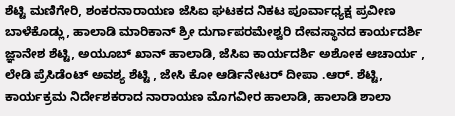ಶೆಟ್ಟಿ ಮಣಿಗೇರಿ, ಶಂಕರನಾರಾಯಣ ಜೆಸಿಐ ಘಟಕದ ನಿಕಟ ಪೂರ್ವಾಧ್ಯಕ್ಷ ಪ್ರವೀಣ ಬಾಳೆಕೊಡ್ಲು, ಹಾಲಾಡಿ ಮಾರಿಕಾನ್ ಶ್ರೀ ದುರ್ಗಾಪರಮೇಶ್ವರಿ ದೇವಸ್ಥಾನದ ಕಾರ್ಯದರ್ಶಿ ಜ್ಞಾನೇಶ ಶೆಟ್ಟಿ, ಅಯೂಬ್ ಖಾನ್ ಹಾಲಾಡಿ, ಜೆಸಿಐ ಕಾರ್ಯದರ್ಶಿ ಅಶೋಕ ಆಚಾರ್ಯ , ಲೇಡಿ ಪ್ರೆಸಿಡೆಂಟ್ ಅವಶ್ಯ ಶೆಟ್ಟಿ , ಜೇಸಿ ಕೋ ಆರ್ಡಿನೇಟರ್ ದೀಪಾ .ಆರ್. ಶೆಟ್ಟಿ, ಕಾರ್ಯಕ್ರಮ ನಿರ್ದೇಶಕರಾದ ನಾರಾಯಣ ಮೊಗವೀರ ಹಾಲಾಡಿ, ಹಾಲಾಡಿ ಶಾಲಾ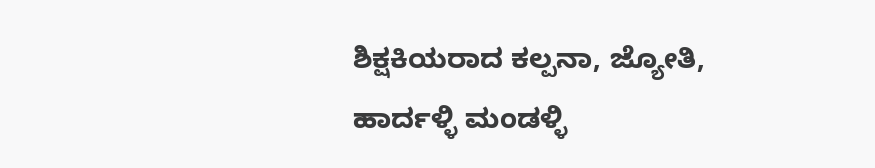ಶಿಕ್ಷಕಿಯರಾದ ಕಲ್ಪನಾ, ಜ್ಯೋತಿ, ಹಾರ್ದಳ್ಳಿ ಮಂಡಳ್ಳಿ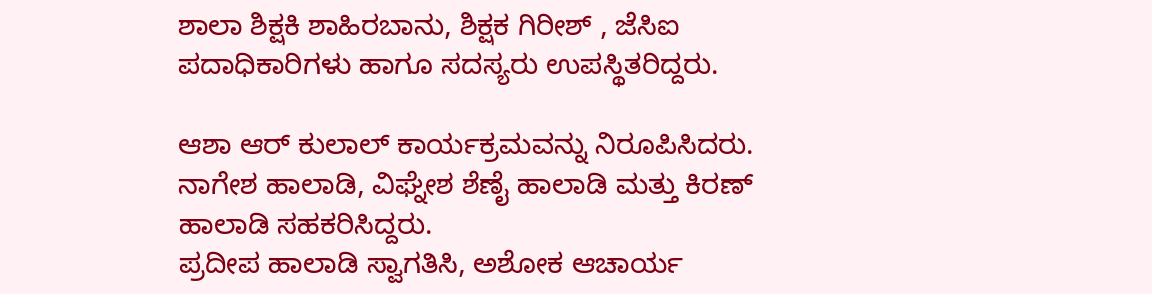ಶಾಲಾ ಶಿಕ್ಷಕಿ ಶಾಹಿರಬಾನು, ಶಿಕ್ಷಕ ಗಿರೀಶ್ , ಜೆಸಿಐ ಪದಾಧಿಕಾರಿಗಳು ಹಾಗೂ ಸದಸ್ಯರು ಉಪಸ್ಥಿತರಿದ್ದರು.

ಆಶಾ ಆರ್ ಕುಲಾಲ್ ಕಾರ್ಯಕ್ರಮವನ್ನು ನಿರೂಪಿಸಿದರು.
ನಾಗೇಶ ಹಾಲಾಡಿ, ವಿಘ್ನೇಶ ಶೆಣೈ ಹಾಲಾಡಿ ಮತ್ತು ಕಿರಣ್ ಹಾಲಾಡಿ ಸಹಕರಿಸಿದ್ದರು.
ಪ್ರದೀಪ ಹಾಲಾಡಿ ಸ್ವಾಗತಿಸಿ, ಅಶೋಕ ಆಚಾರ್ಯ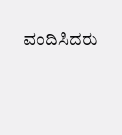ವಂದಿಸಿದರು